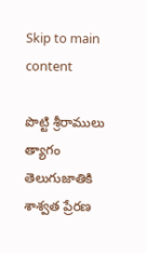Skip to main content

పొట్టి శ్రీరాములు త్యాగం తెలుగుజాతికి శాశ్వత ప్రేరణ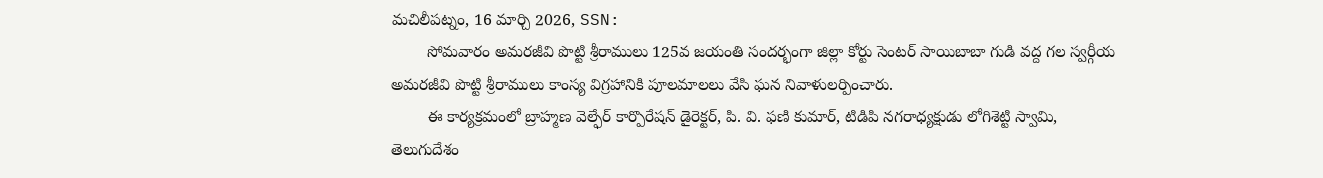మచిలీపట్నం, 16 మార్చి 2026, SSN:
        సోమవారం అమరజీవి పొట్టి శ్రీరాములు 125వ జయంతి సందర్భంగా జిల్లా కోర్టు సెంటర్ సాయిబాబా గుడి వద్ద గల స్వర్గీయ అమరజీవి పొట్టి శ్రీరాములు కాంస్య విగ్రహానికి పూలమాలలు వేసి ఘన నివాళులర్పించారు.
        ఈ కార్యక్రమంలో బ్రాహ్మణ వెల్ఫేర్ కార్పొరేషన్ డైరెక్టర్, పి. వి. ఫణి కుమార్, టిడిపి నగరాధ్యక్షుడు లోగిశెట్టి స్వామి, తెలుగుదేశం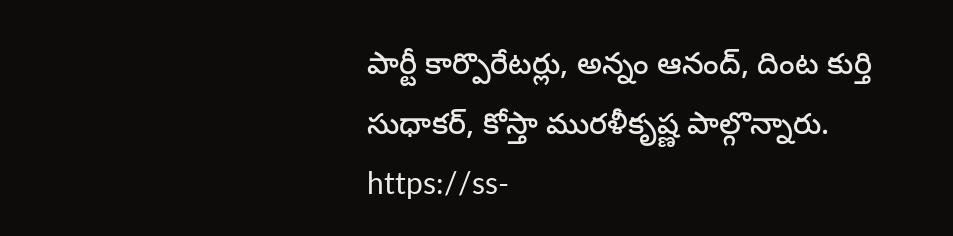పార్టీ కార్పొరేటర్లు, అన్నం ఆనంద్, దింట కుర్తి సుధాకర్, కోస్తా మురళీకృష్ణ పాల్గొన్నారు.
https://ss-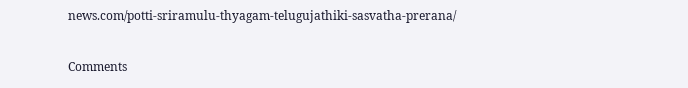news.com/potti-sriramulu-thyagam-telugujathiki-sasvatha-prerana/

Comments